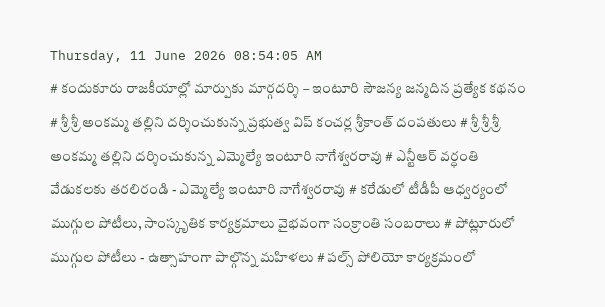Thursday, 11 June 2026 08:54:05 AM
# కందుకూరు రాజకీయాల్లో మార్పుకు మార్గదర్శి – ఇంటూరి సౌజన్య జన్మదిన ప్రత్యేక కథనం # శ్రీ శ్రీ అంకమ్మ తల్లిని దర్శించుకున్న ప్రభుత్వ విప్ కంచర్ల శ్రీకాంత్ దంపతులు # శ్రీ శ్రీ శ్రీ అంకమ్మ తల్లిని దర్శించుకున్న ఎమ్మెల్యే ఇంటూరి నాగేశ్వరరావు # ఎన్టీఆర్ వర్ధంతి వేడుకలకు తరలిరండి - ఎమ్మెల్యే ఇంటూరి నాగేశ్వరరావు # కరేడులో టీడీపీ ఆధ్వర్యంలో ముగ్గుల పోటీలు, సాంస్కృతిక కార్యక్రమాలు వైభవంగా సంక్రాంతి సంబరాలు # పోట్లూరులో ముగ్గుల పోటీలు - ఉత్సాహంగా పాల్గొన్న మహిళలు # పల్స్ పోలియో కార్యక్రమంలో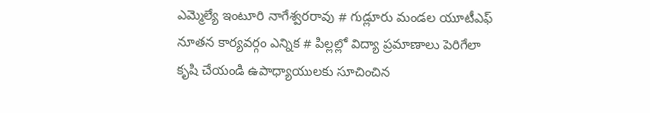ఎమ్మెల్యే ఇంటూరి నాగేశ్వరరావు # గుడ్లూరు మండల యూటీఎఫ్ నూతన కార్యవర్గం ఎన్నిక # పిల్లల్లో విద్యా ప్రమాణాలు పెరిగేలా కృషి చేయండి ఉపాధ్యాయులకు సూచించిన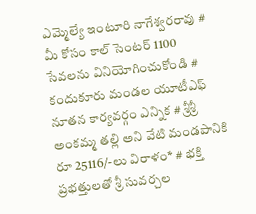ఎమ్మెల్యే ఇంటూరి నాగేశ్వరరావు # మీ కోసం కాల్ సెంటర్ 1100 సేవలను వినియోగించుకోండి # కందుకూరు మండల యూటీఎఫ్ నూతన కార్యవర్గం ఎన్నిక # శ్రీశ్రీ అంకమ్మ తల్లి అని వేటి మండపానికి రూ 25116/-లు విరాళం* # భక్తి ప్రభత్తులతో శ్రీ సువర్చల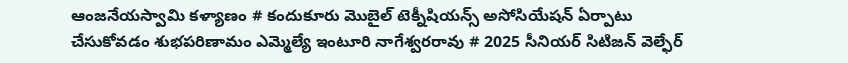ఆంజనేయస్వామి కళ్యాణం # కందుకూరు మొబైల్ టెక్నీషియన్స్ అసోసియేషన్ ఏర్పాటు చేసుకోవడం శుభపరిణామం ఎమ్మెల్యే ఇంటూరి నాగేశ్వరరావు # 2025 సీనియర్ సిటిజన్ వెల్ఫేర్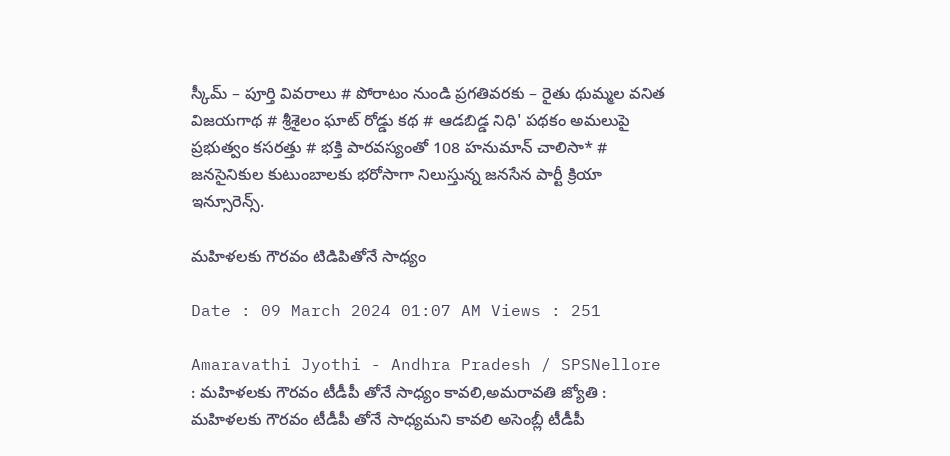స్కీమ్ – పూర్తి వివరాలు # పోరాటం నుండి ప్రగతివరకు – రైతు థుమ్మల వనిత విజయగాథ # శ్రీశైలం ఘాట్ రోడ్డు కథ # ఆడబిడ్డ నిధి' పథకం అమలుపై ప్రభుత్వం కసరత్తు # భక్తి పారవస్యంతో 108 హనుమాన్ చాలిసా* # జనసైనికుల కుటుంబాలకు భరోసాగా నిలుస్తున్న జనసేన పార్టీ క్రియా ఇన్సూరెన్స్.

మహిళలకు గౌరవం టిడిపితోనే సాధ్యం

Date : 09 March 2024 01:07 AM Views : 251

Amaravathi Jyothi - Andhra Pradesh / SPSNellore : మహిళలకు గౌరవం టీడీపీ తోనే సాధ్యం కావలి,అమరావతి జ్యోతి : మహిళలకు గౌరవం టీడీపీ తోనే సాధ్యమని కావలి అసెంబ్లీ టీడీపీ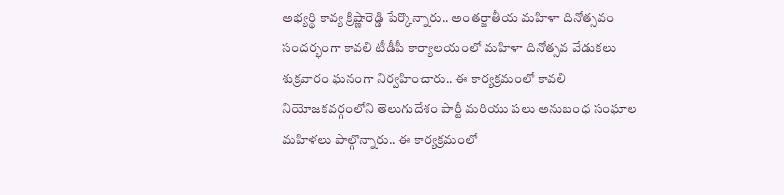అభ్యర్థి కావ్య క్రిష్ణారెడ్డి పేర్కొన్నారు.. అంతర్జాతీయ మహిళా దినోత్సవం సందర్భంగా కావలి టీడీపీ కార్యాలయంలో మహిళా దినోత్సవ వేడుకలు శుక్రవారం ఘనంగా నిర్వహించారు.. ఈ కార్యక్రమంలో కావలి నియోజకవర్గంలోని తెలుగుదేశం పార్టీ మరియు పలు అనుబంధ సంఘాల మహిళలు పాల్గొన్నారు.. ఈ కార్యక్రమంలో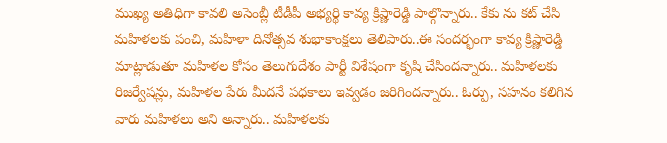ముఖ్య అతిధిగా కావలి అసెంబ్లీ టీడీపీ అభ్యర్థి కావ్య క్రిష్ణారెడ్డి పాల్గొన్నారు.. కేకు ను కట్‌ చేసి మహిళలకు పంచి, మహిళా దినోత్సవ శుభాకాంక్షలు తెలిపారు..ఈ సందర్భంగా కావ్య క్రిష్ణారెడ్డి మాట్లాడుతూ మహిళల కోసం తెలుగుదేశం పార్టీ విశేషంగా కృషి చేసిందన్నారు.. మహిళలకు రిజర్వేషన్లు, మహిళల పేరు మీదనే పధకాలు ఇవ్వడం జరిగిందన్నారు.. ఓర్పు, సహనం కలిగిన వారు మహిళలు అని అన్నారు.. మహిళలకు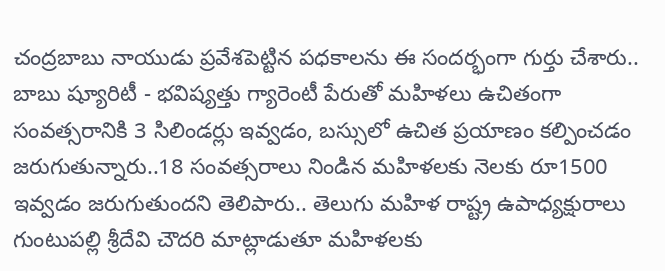చంద్రబాబు నాయుడు ప్రవేశపెట్టిన పధకాలను ఈ సందర్భంగా గుర్తు చేశారు.. బాబు ష్యూరిటీ - భవిష్యత్తు గ్యారెంటీ పేరుతో మహిళలు ఉచితంగా సంవత్సరానికి 3 సిలిండర్లు ఇవ్వడం, బస్సులో ఉచిత ప్రయాణం కల్పించడం జరుగుతున్నారు..18 సంవత్సరాలు నిండిన మహిళలకు నెలకు రూ1500 ఇవ్వడం జరుగుతుందని తెలిపారు.. తెలుగు మహిళ రాష్ట్ర ఉపాధ్యక్షురాలు గుంటుపల్లి శ్రీదేవి చౌదరి మాట్లాడుతూ మహిళలకు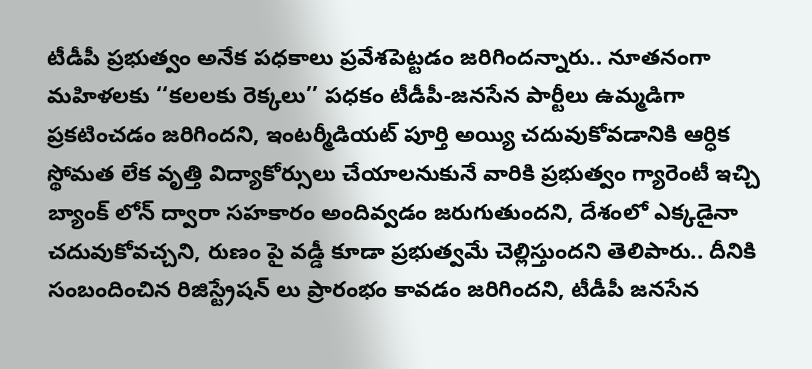టీడీపీ ప్రభుత్వం అనేక పధకాలు ప్రవేశపెట్టడం జరిగిందన్నారు.. నూతనంగా మహిళలకు ‘‘కలలకు రెక్కలు’’ పధకం టీడీపీ-జనసేన పార్టీలు ఉమ్మడిగా ప్రకటించడం జరిగిందని, ఇంటర్మీడియట్‌ పూర్తి అయ్యి చదువుకోవడానికి ఆర్ధిక స్థోమత లేక వృత్తి విద్యాకోర్సులు చేయాలనుకునే వారికి ప్రభుత్వం గ్యారెంటీ ఇచ్చి బ్యాంక్‌ లోన్‌ ద్వారా సహకారం అందివ్వడం జరుగుతుందని, దేశంలో ఎక్కడైనా చదువుకోవచ్చని, రుణం పై వడ్డీ కూడా ప్రభుత్వమే చెల్లిస్తుందని తెలిపారు.. దీనికి సంబందించిన రిజిస్ట్రేషన్‌ లు ప్రారంభం కావడం జరిగిందని, టీడీపీ జనసేన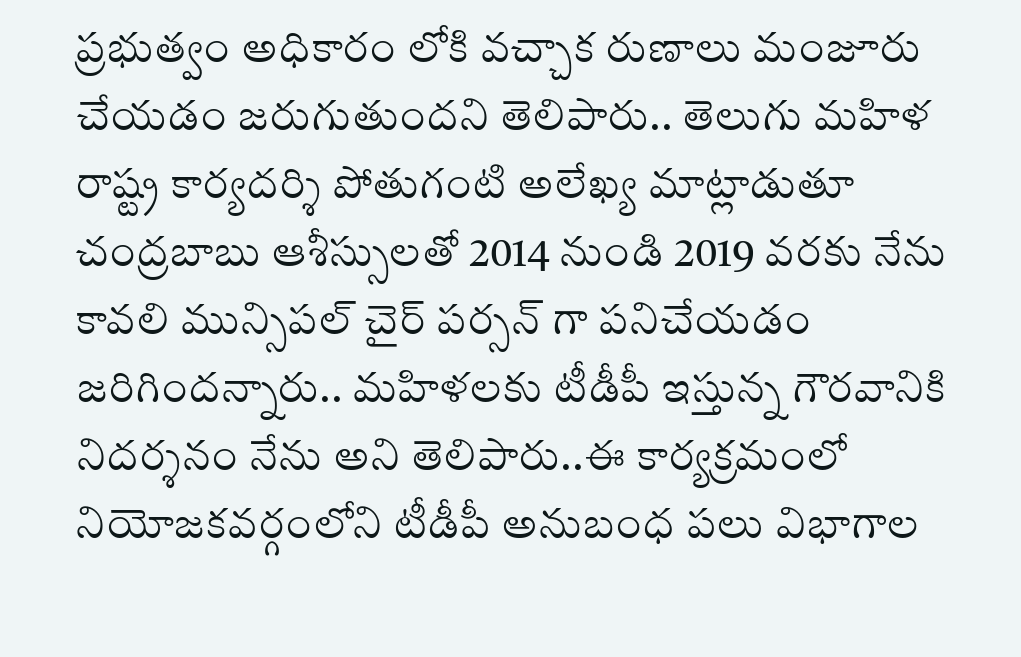ప్రభుత్వం అధికారం లోకి వచ్చాక రుణాలు మంజూరు చేయడం జరుగుతుందని తెలిపారు.. తెలుగు మహిళ రాష్ట్ర కార్యదర్శి పోతుగంటి అలేఖ్య మాట్లాడుతూ చంద్రబాబు ఆశీస్సులతో 2014 నుండి 2019 వరకు నేను కావలి మున్సిపల్‌ చైర్‌ పర్సన్‌ గా పనిచేయడం జరిగిందన్నారు.. మహిళలకు టీడీపీ ఇస్తున్న గౌరవానికి నిదర్శనం నేను అని తెలిపారు..ఈ కార్యక్రమంలో నియోజకవర్గంలోని టీడీపీ అనుబంధ పలు విభాగాల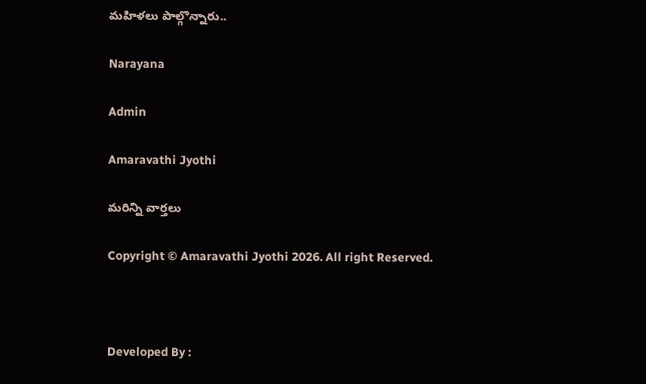మహిళలు పాల్గొన్నారు..

Narayana

Admin

Amaravathi Jyothi

మరిన్ని వార్తలు

Copyright © Amaravathi Jyothi 2026. All right Reserved.



Developed By :